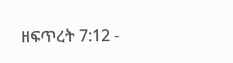ዘፍጥረት 7:12 -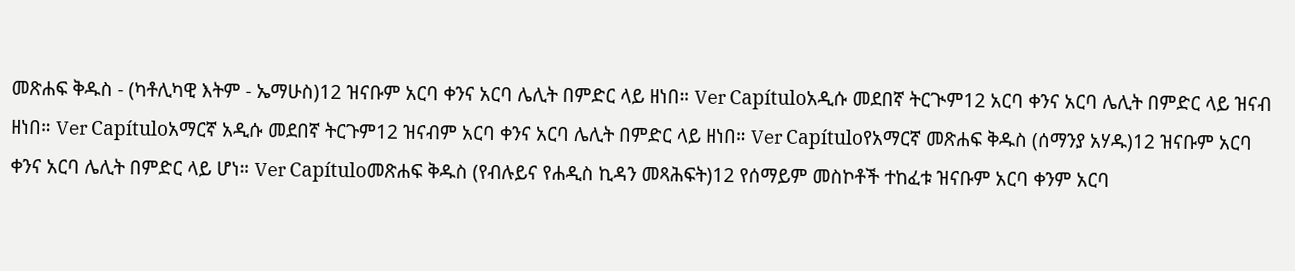መጽሐፍ ቅዱስ - (ካቶሊካዊ እትም - ኤማሁስ)12 ዝናቡም አርባ ቀንና አርባ ሌሊት በምድር ላይ ዘነበ። Ver Capítuloአዲሱ መደበኛ ትርጒም12 አርባ ቀንና አርባ ሌሊት በምድር ላይ ዝናብ ዘነበ። Ver Capítuloአማርኛ አዲሱ መደበኛ ትርጉም12 ዝናብም አርባ ቀንና አርባ ሌሊት በምድር ላይ ዘነበ። Ver Capítuloየአማርኛ መጽሐፍ ቅዱስ (ሰማንያ አሃዱ)12 ዝናቡም አርባ ቀንና አርባ ሌሊት በምድር ላይ ሆነ። Ver Capítuloመጽሐፍ ቅዱስ (የብሉይና የሐዲስ ኪዳን መጻሕፍት)12 የሰማይም መስኮቶች ተከፈቱ ዝናቡም አርባ ቀንም አርባ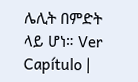ሌሊት በምድት ላይ ሆነ። Ver Capítulo |